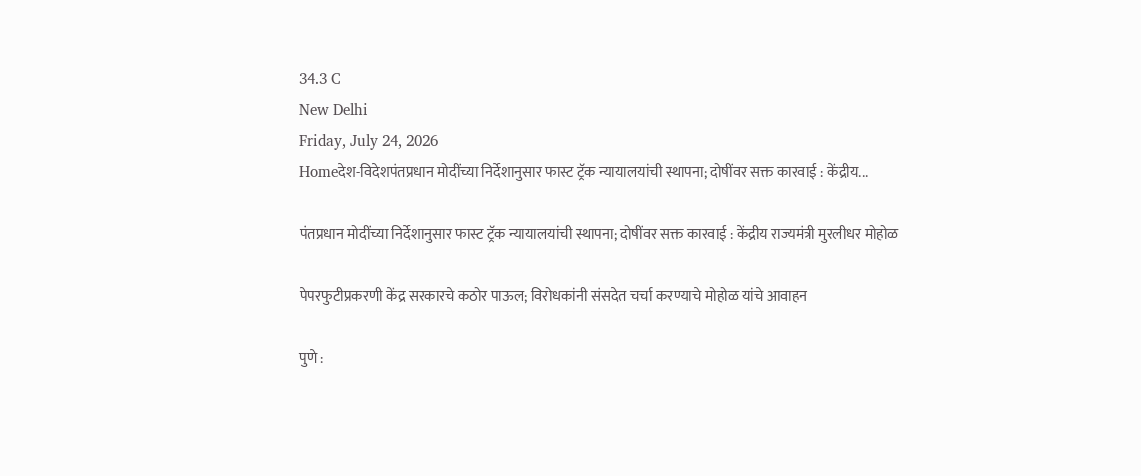34.3 C
New Delhi
Friday, July 24, 2026
Homeदेश-विदेशपंतप्रधान मोदींच्या निर्देशानुसार फास्ट ट्रॅक न्यायालयांची स्थापना; दोषींवर सक्त कारवाई : केंद्रीय...

पंतप्रधान मोदींच्या निर्देशानुसार फास्ट ट्रॅक न्यायालयांची स्थापना; दोषींवर सक्त कारवाई : केंद्रीय राज्यमंत्री मुरलीधर मोहोळ

पेपरफुटीप्रकरणी केंद्र सरकारचे कठोर पाऊल; विरोधकांनी संसदेत चर्चा करण्याचे मोहोळ यांचे आवाहन

पुणे :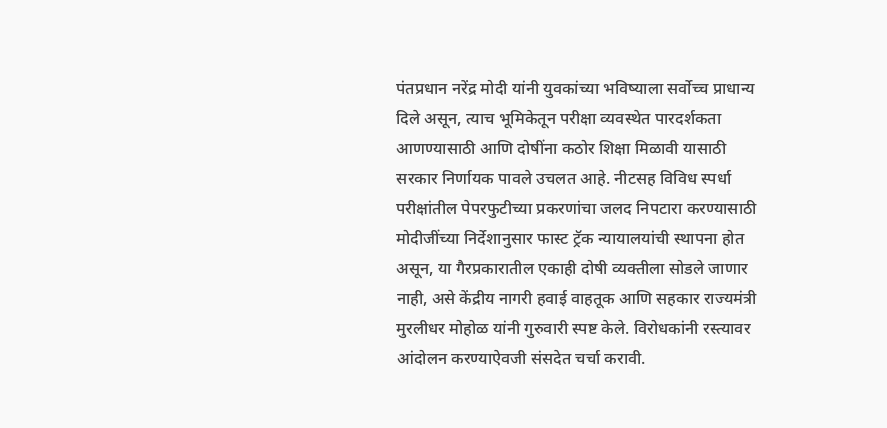पंतप्रधान नरेंद्र मोदी यांनी युवकांच्या भविष्याला सर्वोच्च प्राधान्य दिले असून, त्याच भूमिकेतून परीक्षा व्यवस्थेत पारदर्शकता आणण्यासाठी आणि दोषींना कठोर शिक्षा मिळावी यासाठी सरकार निर्णायक पावले उचलत आहे. नीटसह विविध स्पर्धा परीक्षांतील पेपरफुटीच्या प्रकरणांचा जलद निपटारा करण्यासाठी मोदीजींच्या निर्देशानुसार फास्ट ट्रॅक न्यायालयांची स्थापना होत असून, या गैरप्रकारातील एकाही दोषी व्यक्तीला सोडले जाणार नाही, असे केंद्रीय नागरी हवाई वाहतूक आणि सहकार राज्यमंत्री मुरलीधर मोहोळ यांनी गुरुवारी स्पष्ट केले. विरोधकांनी रस्त्यावर आंदोलन करण्याऐवजी संसदेत चर्चा करावी.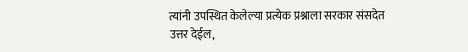त्यांनी उपस्थित केलेल्या प्रत्येक प्रश्नाला सरकार संसदेत उत्तर देईल,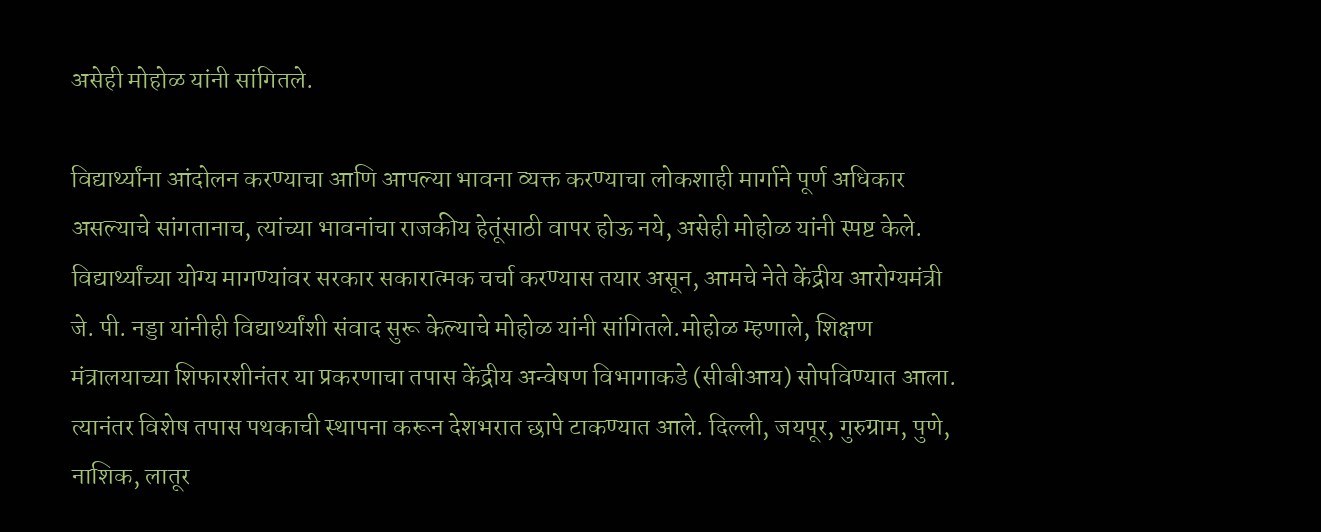असेही मोहोळ यांनी सांगितले.

विद्यार्थ्यांना आंदोलन करण्याचा आणि आपल्या भावना व्यक्त करण्याचा लोकशाही मार्गाने पूर्ण अधिकार असल्याचे सांगतानाच, त्यांच्या भावनांचा राजकीय हेतूंसाठी वापर होऊ नये, असेही मोहोळ यांनी स्पष्ट केले. विद्यार्थ्यांच्या योग्य मागण्यांवर सरकार सकारात्मक चर्चा करण्यास तयार असून, आमचे नेते केंद्रीय आरोग्यमंत्री जे. पी. नड्डा यांनीही विद्यार्थ्यांशी संवाद सुरू केल्याचे मोहोळ यांनी सांगितले.मोहोळ म्हणाले, शिक्षण मंत्रालयाच्या शिफारशीनंतर या प्रकरणाचा तपास केंद्रीय अन्वेषण विभागाकडे (सीबीआय) सोपविण्यात आला. त्यानंतर विशेष तपास पथकाची स्थापना करून देशभरात छापे टाकण्यात आले. दिल्ली, जयपूर, गुरुग्राम, पुणे, नाशिक, लातूर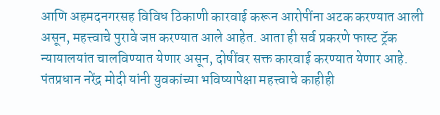आणि अहमदनगरसह विविध ठिकाणी कारवाई करून आरोपींना अटक करण्यात आली असून, महत्त्वाचे पुरावे जप्त करण्यात आले आहेत. आता ही सर्व प्रकरणे फास्ट ट्रॅक न्यायालयांत चालविण्यात येणार असून, दोषींवर सक्त कारवाई करण्यात येणार आहे. पंतप्रधान नरेंद्र मोदी यांनी युवकांच्या भविष्यापेक्षा महत्त्वाचे काहीही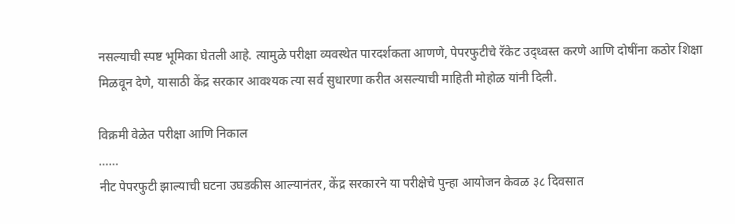नसल्याची स्पष्ट भूमिका घेतली आहे. त्यामुळे परीक्षा व्यवस्थेत पारदर्शकता आणणे, पेपरफुटीचे रॅकेट उद्ध्वस्त करणे आणि दोषींना कठोर शिक्षा मिळवून देणे, यासाठी केंद्र सरकार आवश्यक त्या सर्व सुधारणा करीत असल्याची माहिती मोहोळ यांनी दिली.

विक्रमी वेळेत परीक्षा आणि निकाल
……
नीट पेपरफुटी झाल्याची घटना उघडकीस आल्यानंतर, केंद्र सरकारने या परीक्षेचे पुन्हा आयोजन केवळ ३८ दिवसात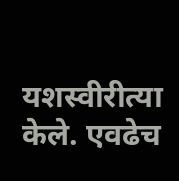यशस्वीरीत्या केले. एवढेच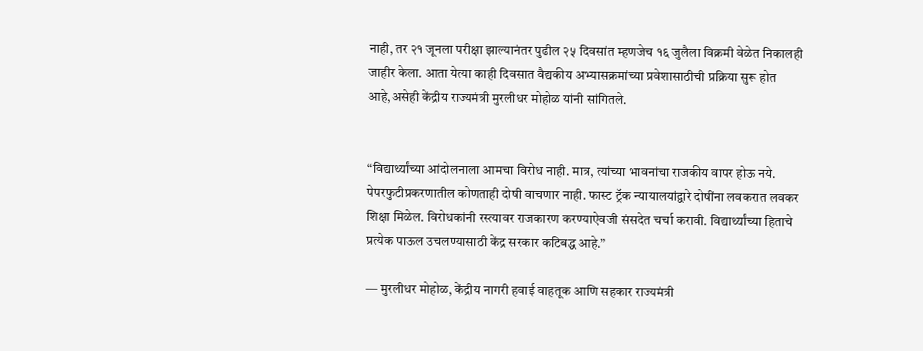नाही, तर २१ जूनला परीक्षा झाल्यानंतर पुढील २५ दिवसांत म्हणजेच १६ जुलैला विक्रमी वेळेत निकालही जाहीर केला. आता येत्या काही दिवसात वैद्यकीय अभ्यासक्रमांच्या प्रवेशासाठीची प्रक्रिया सुरू होत आहे,असेही केंद्रीय राज्यमंत्री मुरलीधर मोहोळ यांनी सांगितले.


“विद्यार्थ्यांच्या आंदोलनाला आमचा विरोध नाही. मात्र, त्यांच्या भावनांचा राजकीय वापर होऊ नये. पेपरफुटीप्रकरणातील कोणताही दोषी वाचणार नाही. फास्ट ट्रॅक न्यायालयांद्वारे दोषींना लवकरात लवकर शिक्षा मिळेल. विरोधकांनी रस्त्यावर राजकारण करण्याऐवजी संसदेत चर्चा करावी. विद्यार्थ्यांच्या हिताचे प्रत्येक पाऊल उचलण्यासाठी केंद्र सरकार कटिबद्ध आहे.”

— मुरलीधर मोहोळ, केंद्रीय नागरी हवाई वाहतूक आणि सहकार राज्यमंत्री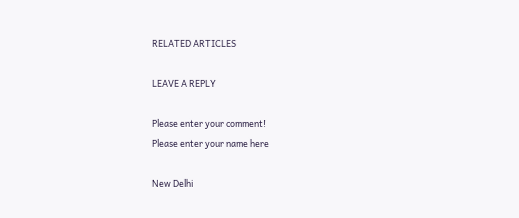RELATED ARTICLES

LEAVE A REPLY

Please enter your comment!
Please enter your name here

New Delhi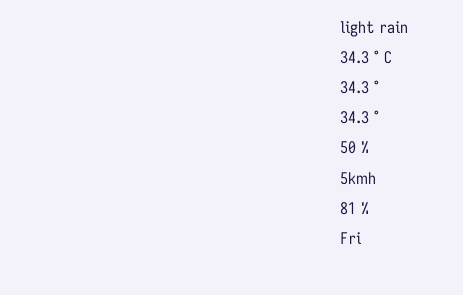light rain
34.3 ° C
34.3 °
34.3 °
50 %
5kmh
81 %
Fri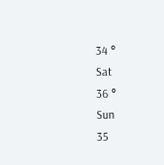34 °
Sat
36 °
Sun
35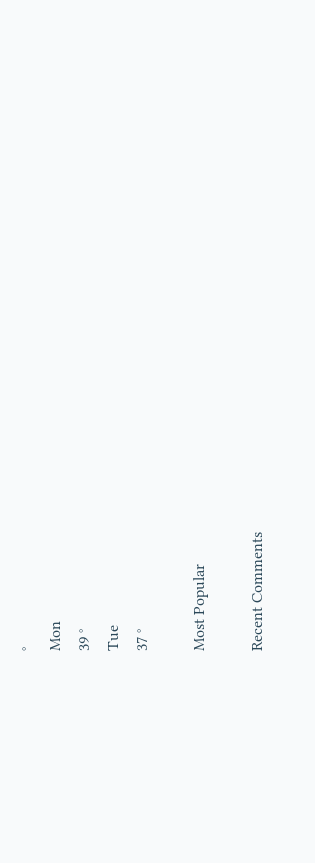°
Mon
39 °
Tue
37 °

Most Popular

Recent Comments